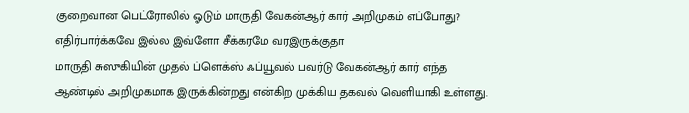குறைவான பெட்ரோலில் ஓடும் மாருதி வேகன்ஆர் கார் அறிமுகம் எப்போது? எதிர்பார்க்கவே இல்ல இவ்ளோ சீக்கரமே வரஇருக்குதா
மாருதி சுஸுகியின் முதல் ப்ளெக்ஸ் ஃப்யூவல் பவர்டு வேகன்ஆர் கார் எந்த ஆண்டில் அறிமுகமாக இருக்கின்றது என்கிற முக்கிய தகவல் வெளியாகி உள்ளது.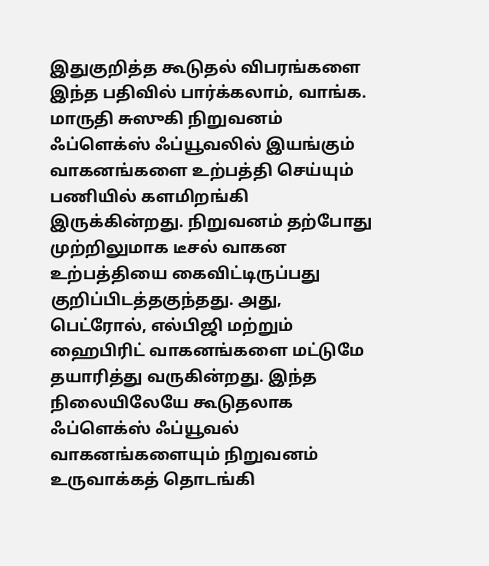இதுகுறித்த கூடுதல் விபரங்களை இந்த பதிவில் பார்க்கலாம், வாங்க.
மாருதி சுஸுகி நிறுவனம் ஃப்ளெக்ஸ் ஃப்யூவலில் இயங்கும் வாகனங்களை உற்பத்தி செய்யும் பணியில் களமிறங்கி இருக்கின்றது. நிறுவனம் தற்போது முற்றிலுமாக டீசல் வாகன உற்பத்தியை கைவிட்டிருப்பது குறிப்பிடத்தகுந்தது. அது, பெட்ரோல், எல்பிஜி மற்றும் ஹைபிரிட் வாகனங்களை மட்டுமே தயாரித்து வருகின்றது. இந்த நிலையிலேயே கூடுதலாக ஃப்ளெக்ஸ் ஃப்யூவல் வாகனங்களையும் நிறுவனம் உருவாக்கத் தொடங்கி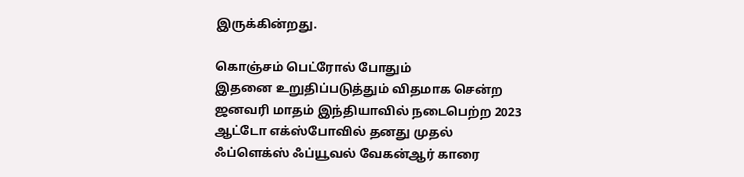இருக்கின்றது.

கொஞ்சம் பெட்ரோல் போதும்
இதனை உறுதிப்படுத்தும் விதமாக சென்ற ஜனவரி மாதம் இந்தியாவில் நடைபெற்ற 2023 ஆட்டோ எக்ஸ்போவில் தனது முதல் ஃப்ளெக்ஸ் ஃப்யூவல் வேகன்ஆர் காரை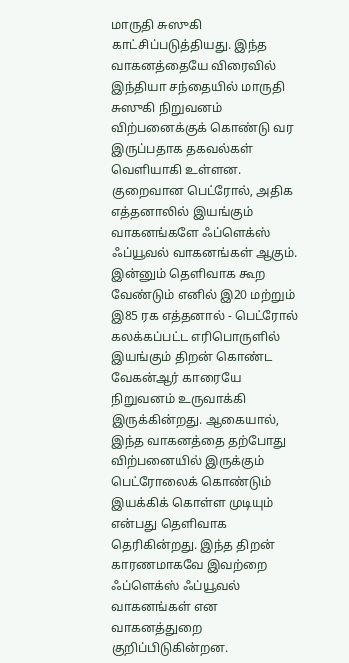மாருதி சுஸுகி காட்சிப்படுத்தியது. இந்த வாகனத்தையே விரைவில் இந்தியா சந்தையில் மாருதி சுஸுகி நிறுவனம் விற்பனைக்குக் கொண்டு வர இருப்பதாக தகவல்கள் வெளியாகி உள்ளன. குறைவான பெட்ரோல், அதிக எத்தனாலில் இயங்கும் வாகனங்களே ஃப்ளெக்ஸ் ஃப்யூவல் வாகனங்கள் ஆகும்.
இன்னும் தெளிவாக கூற வேண்டும் எனில் இ20 மற்றும் இ85 ரக எத்தனால் - பெட்ரோல் கலக்கப்பட்ட எரிபொருளில் இயங்கும் திறன் கொண்ட வேகன்ஆர் காரையே நிறுவனம் உருவாக்கி இருக்கின்றது. ஆகையால், இந்த வாகனத்தை தற்போது விற்பனையில் இருக்கும் பெட்ரோலைக் கொண்டும் இயக்கிக் கொள்ள முடியும் என்பது தெளிவாக தெரிகின்றது. இந்த திறன் காரணமாகவே இவற்றை ஃப்ளெக்ஸ் ஃப்யூவல் வாகனங்கள் என வாகனத்துறை குறிப்பிடுகின்றன.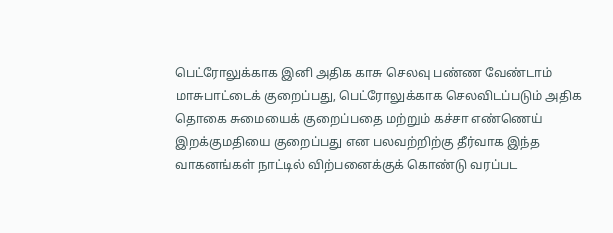பெட்ரோலுக்காக இனி அதிக காசு செலவு பண்ண வேண்டாம்
மாசுபாட்டைக் குறைப்பது, பெட்ரோலுக்காக செலவிடப்படும் அதிக தொகை சுமையைக் குறைப்பதை மற்றும் கச்சா எண்ணெய் இறக்குமதியை குறைப்பது என பலவற்றிற்கு தீர்வாக இந்த வாகனங்கள் நாட்டில் விற்பனைக்குக் கொண்டு வரப்பட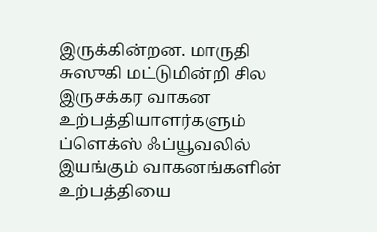இருக்கின்றன. மாருதி சுஸுகி மட்டுமின்றி சில இருசக்கர வாகன உற்பத்தியாளர்களும் ப்ளெக்ஸ் ஃப்யூவலில் இயங்கும் வாகனங்களின் உற்பத்தியை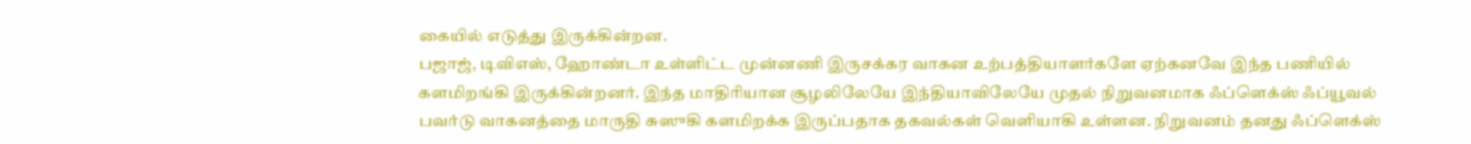கையில் எடுத்து இருக்கின்றன.
பஜாஜ், டிவிஎஸ், ஹோண்டா உள்ளிட்ட முன்னணி இருசக்கர வாகன உற்பத்தியாளர்களே ஏற்கனவே இந்த பணியில் களமிறங்கி இருக்கின்றனர். இந்த மாதிரியான சூழலிலேயே இந்தியாவிலேயே முதல் நிறுவனமாக ஃப்ளெக்ஸ் ஃப்யூவல் பவர்டு வாகனத்தை மாருதி சுஸுகி களமிறக்க இருப்பதாக தகவல்கள் வெளியாகி உள்ளன. நிறுவனம் தனது ஃப்ளெக்ஸ்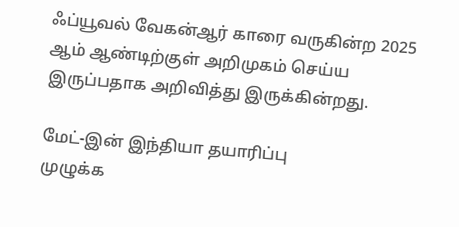ஃப்யூவல் வேகன்ஆர் காரை வருகின்ற 2025 ஆம் ஆண்டிற்குள் அறிமுகம் செய்ய இருப்பதாக அறிவித்து இருக்கின்றது.

மேட்-இன் இந்தியா தயாரிப்பு
முழுக்க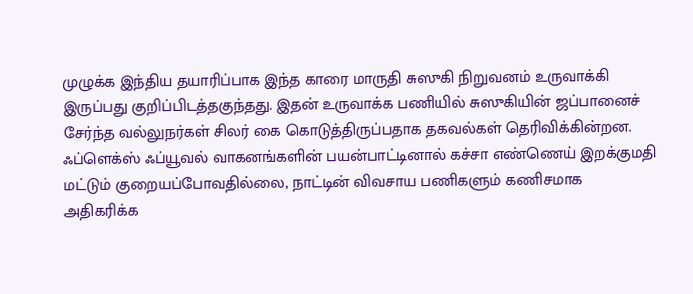முழுக்க இந்திய தயாரிப்பாக இந்த காரை மாருதி சுஸுகி நிறுவனம் உருவாக்கி இருப்பது குறிப்பிடத்தகுந்தது. இதன் உருவாக்க பணியில் சுஸுகியின் ஜப்பானைச் சேர்ந்த வல்லுநர்கள் சிலர் கை கொடுத்திருப்பதாக தகவல்கள் தெரிவிக்கின்றன. ஃப்ளெக்ஸ் ஃப்யூவல் வாகனங்களின் பயன்பாட்டினால் கச்சா எண்ணெய் இறக்குமதி மட்டும் குறையப்போவதில்லை, நாட்டின் விவசாய பணிகளும் கணிசமாக அதிகரிக்க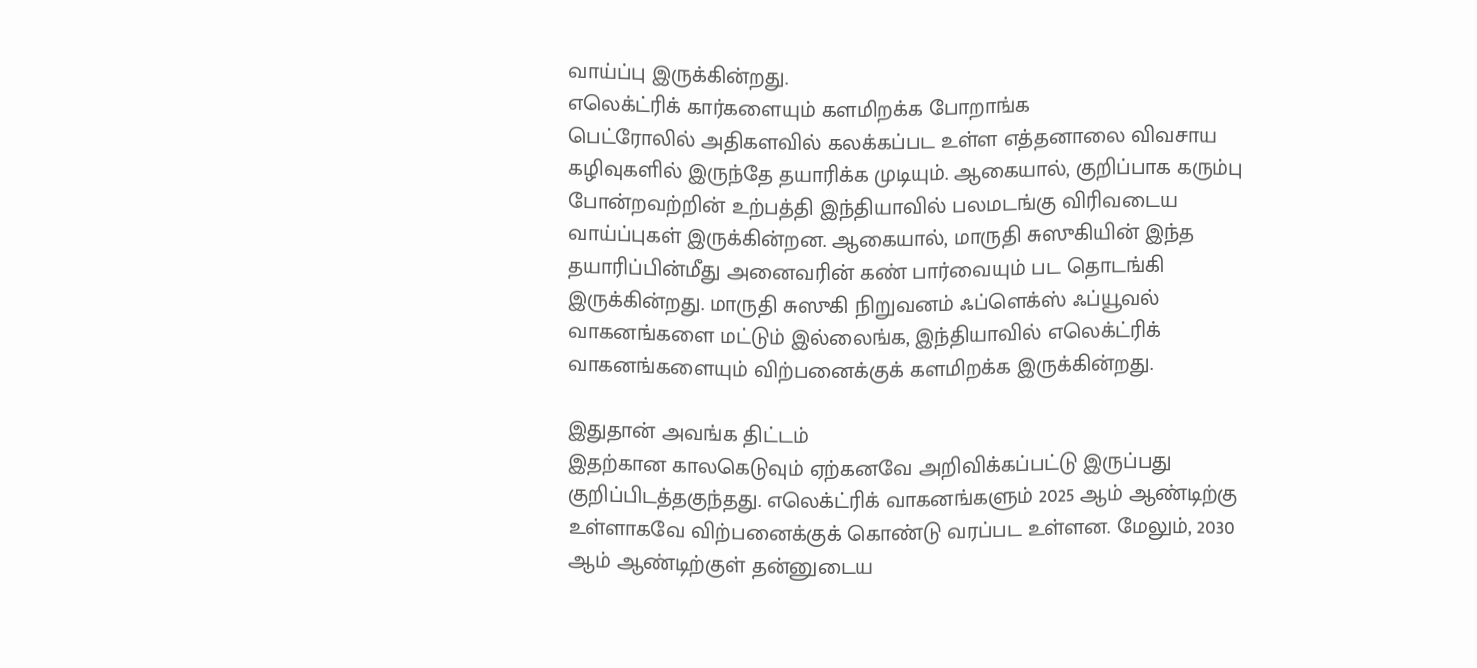வாய்ப்பு இருக்கின்றது.
எலெக்ட்ரிக் கார்களையும் களமிறக்க போறாங்க
பெட்ரோலில் அதிகளவில் கலக்கப்பட உள்ள எத்தனாலை விவசாய கழிவுகளில் இருந்தே தயாரிக்க முடியும். ஆகையால், குறிப்பாக கரும்பு போன்றவற்றின் உற்பத்தி இந்தியாவில் பலமடங்கு விரிவடைய வாய்ப்புகள் இருக்கின்றன. ஆகையால், மாருதி சுஸுகியின் இந்த தயாரிப்பின்மீது அனைவரின் கண் பார்வையும் பட தொடங்கி இருக்கின்றது. மாருதி சுஸுகி நிறுவனம் ஃப்ளெக்ஸ் ஃப்யூவல் வாகனங்களை மட்டும் இல்லைங்க, இந்தியாவில் எலெக்ட்ரிக் வாகனங்களையும் விற்பனைக்குக் களமிறக்க இருக்கின்றது.

இதுதான் அவங்க திட்டம்
இதற்கான காலகெடுவும் ஏற்கனவே அறிவிக்கப்பட்டு இருப்பது குறிப்பிடத்தகுந்தது. எலெக்ட்ரிக் வாகனங்களும் 2025 ஆம் ஆண்டிற்கு உள்ளாகவே விற்பனைக்குக் கொண்டு வரப்பட உள்ளன. மேலும், 2030 ஆம் ஆண்டிற்குள் தன்னுடைய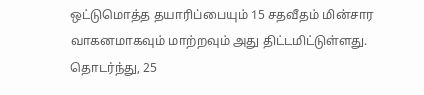ஒட்டுமொத்த தயாரிப்பையும் 15 சதவீதம் மின்சார வாகனமாகவும் மாற்றவும் அது திட்டமிட்டுள்ளது. தொடர்ந்து, 25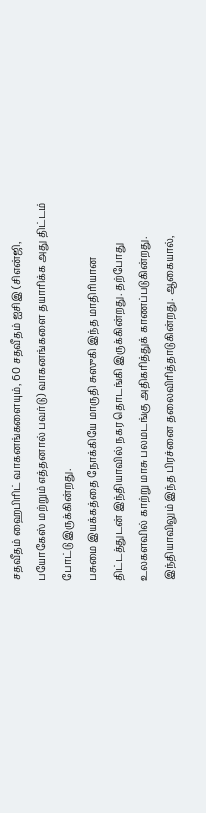சதவீதம் ஹைபிரிட் வாகனங்களையும், 60 சதவீதம் ஐசிஇ (சிஎன்ஜி, பயோகேஸ் மற்றும் எத்தனால் பவர்டு) வாகனங்களை தயாரிக்க அது திட்டம் போட்டு இருக்கின்றது.
பசுமை இயக்கத்தை நோக்கியே மாருதி சுஸுகி இந்த மாதிரியான திட்டத்துடன் இந்தியாவில் நகர தொடங்கி இருக்கின்றது. தற்போது உலகளவில் காற்று மாசு பலமடங்கு அதிகரித்துக் காணப்படுகின்றது. இந்தியாவிலும் இந்த பிரச்னை தலைவிரித்தாடுகின்றது. ஆகையால்,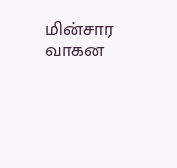மின்சார வாகன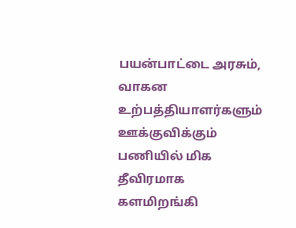பயன்பாட்டை அரசும், வாகன உற்பத்தியாளர்களும் ஊக்குவிக்கும் பணியில் மிக தீவிரமாக களமிறங்கி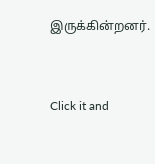இருக்கின்றனர்.


Click it and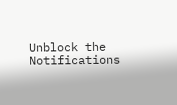Unblock the Notifications